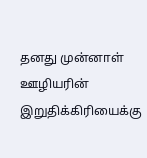தனது முன்னாள் ஊழியரின் இறுதிக்கிரியைக்கு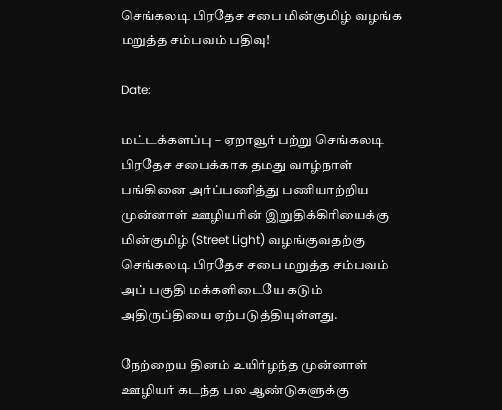செங்கலடி பிரதேச சபை மின்குமிழ் வழங்க மறுத்த சம்பவம் பதிவு!

Date:

மட்டக்களப்பு – ஏறாவூர் பற்று செங்கலடி பிரதேச சபைக்காக தமது வாழ்நாள் பங்கினை அர்ப்பணித்து பணியாற்றிய முன்னாள் ஊழியரின் இறுதிக்கிரியைக்கு மின்குமிழ் (Street Light) வழங்குவதற்கு செங்கலடி பிரதேச சபை மறுத்த சம்பவம் அப் பகுதி மக்களிடையே கடும் அதிருப்தியை ஏற்படுத்தியுள்ளது.

நேற்றைய தினம் உயிர்ழந்த முன்னாள் ஊழியர் கடந்த பல ஆண்டுகளுக்கு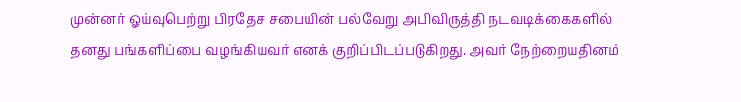முன்னர் ஓய்வுபெற்று பிரதேச சபையின் பல்வேறு அபிவிருத்தி நடவடிக்கைகளில் தனது பங்களிப்பை வழங்கியவர் எனக் குறிப்பிடப்படுகிறது. அவர் நேற்றையதினம்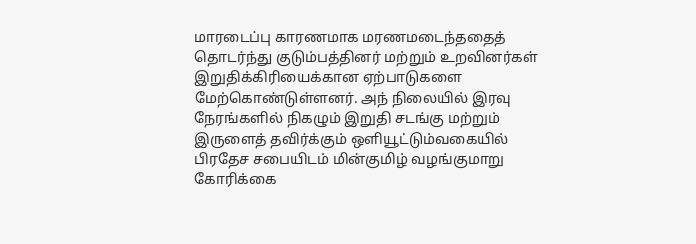மாரடைப்பு காரணமாக மரணமடைந்ததைத் தொடர்ந்து குடும்பத்தினர் மற்றும் உறவினர்கள் இறுதிக்கிரியைக்கான ஏற்பாடுகளை மேற்கொண்டுள்ளனர். அந் நிலையில் இரவு நேரங்களில் நிகழும் இறுதி சடங்கு மற்றும் இருளைத் தவிர்க்கும் ஒளியூட்டும்வகையில் பிரதேச சபையிடம் மின்குமிழ் வழங்குமாறு கோரிக்கை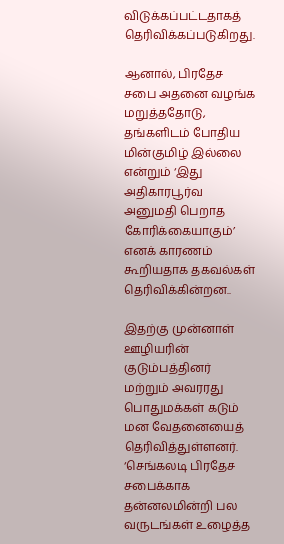விடுக்கப்பட்டதாகத் தெரிவிக்கப்படுகிறது.

ஆனால், பிரதேச சபை அதனை வழங்க மறுத்ததோடு, தங்களிடம் போதிய மின்குமிழ் இல்லை என்றும் ‘இது அதிகாரபூர்வ அனுமதி பெறாத கோரிக்கையாகும்’ எனக் காரணம் கூறியதாக தகவல்கள் தெரிவிக்கின்றன..

இதற்கு முன்னாள் ஊழியரின் குடும்பத்தினர் மற்றும் அவரரது பொதுமக்கள் கடும் மன வேதனையைத் தெரிவித்துள்ளனர். ‘செங்கலடி பிரதேச சபைக்காக தன்னலமின்றி பல வருடங்கள் உழைத்த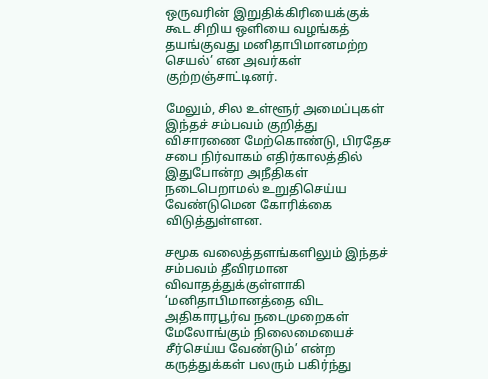ஒருவரின் இறுதிக்கிரியைக்குக் கூட சிறிய ஒளியை வழங்கத் தயங்குவது மனிதாபிமானமற்ற செயல்’ என அவர்கள் குற்றஞ்சாட்டினர்.

மேலும், சில உள்ளூர் அமைப்புகள் இந்தச் சம்பவம் குறித்து விசாரணை மேற்கொண்டு, பிரதேச சபை நிர்வாகம் எதிர்காலத்தில் இதுபோன்ற அநீதிகள் நடைபெறாமல் உறுதிசெய்ய வேண்டுமென கோரிக்கை விடுத்துள்ளன.

சமூக வலைத்தளங்களிலும் இந்தச் சம்பவம் தீவிரமான விவாதத்துக்குள்ளாகி ‘மனிதாபிமானத்தை விட அதிகாரபூர்வ நடைமுறைகள் மேலோங்கும் நிலைமையைச் சீர்செய்ய வேண்டும்’ என்ற கருத்துக்கள் பலரும் பகிர்ந்து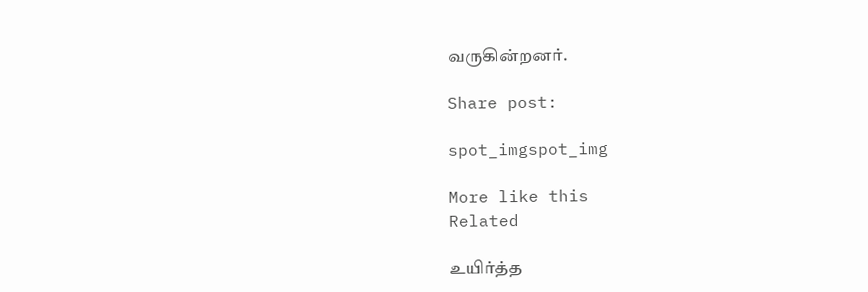வருகின்றனர்.

Share post:

spot_imgspot_img

More like this
Related

உயிர்த்த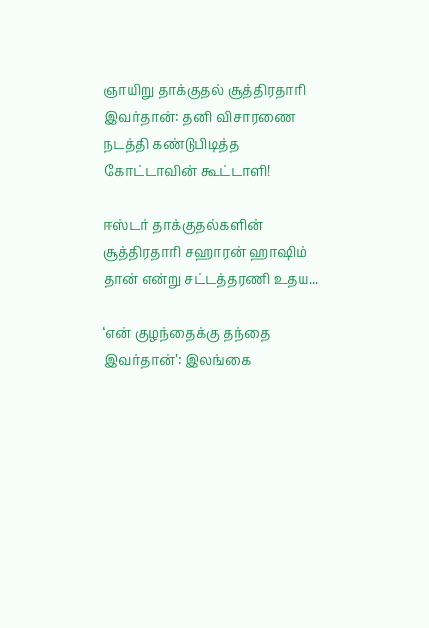ஞாயிறு தாக்குதல் சூத்திரதாரி இவர்தான்: தனி விசாரணை நடத்தி கண்டுபிடித்த கோட்டாவின் கூட்டாளி!

ஈஸ்டர் தாக்குதல்களின் சூத்திரதாரி சஹாரன் ஹாஷிம் தான் என்று சட்டத்தரணி உதய...

‘என் குழந்தைக்கு தந்தை இவர்தான்’: இலங்கை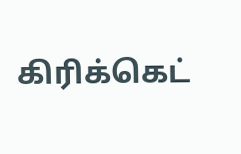கிரிக்கெட்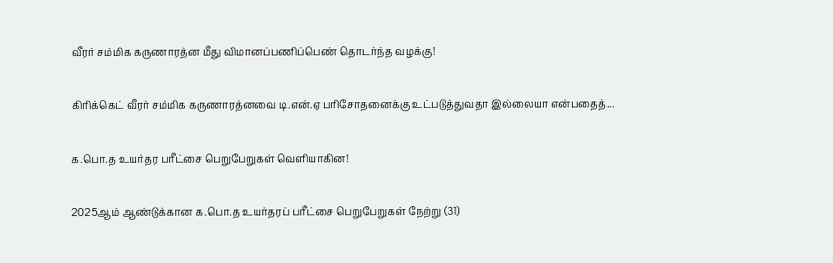வீரர் சம்மிக கருணாரத்ன மீது விமானப்பணிப்பெண் தொடர்ந்த வழக்கு!

கிரிக்கெட் வீரர் சம்மிக கருணாரத்னவை டி.என்.ஏ பரிசோதனைக்கு உட்படுத்துவதா இல்லையா என்பதைத்...

க.பொ.த உயர்தர பரீட்சை பெறுபேறுகள் வெளியாகின!

2025ஆம் ஆண்டுக்கான க.பொ.த உயர்தரப் பரீட்சை பெறுபேறுகள் நேற்று (31)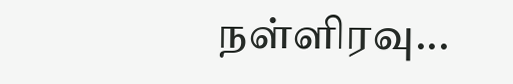நள்ளிரவு...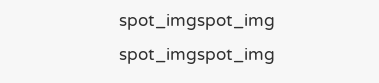spot_imgspot_img
spot_imgspot_img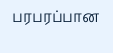பரபரப்பான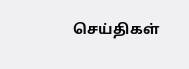செய்திகள்